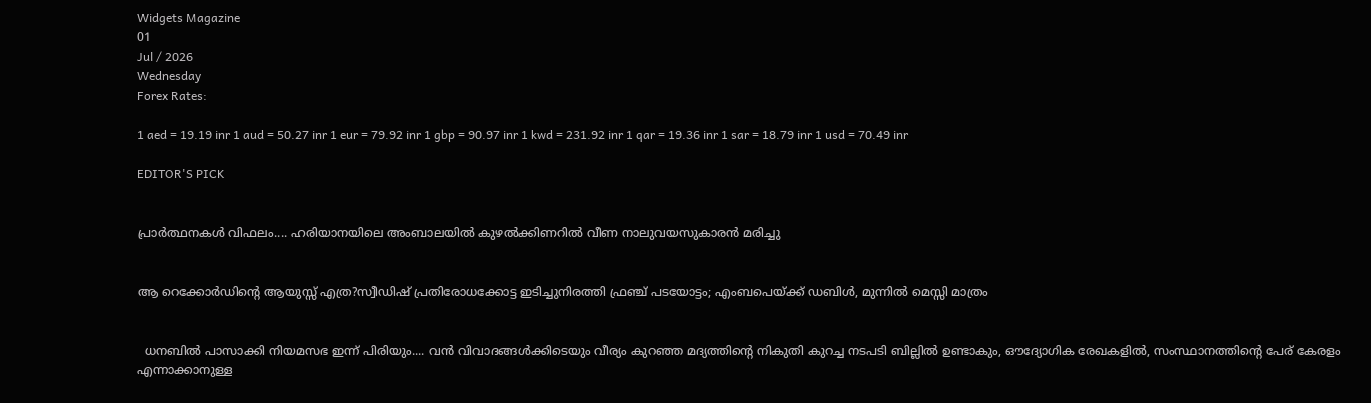Widgets Magazine
01
Jul / 2026
Wednesday
Forex Rates:

1 aed = 19.19 inr 1 aud = 50.27 inr 1 eur = 79.92 inr 1 gbp = 90.97 inr 1 kwd = 231.92 inr 1 qar = 19.36 inr 1 sar = 18.79 inr 1 usd = 70.49 inr

EDITOR'S PICK


പ്രാർത്ഥനകൾ വിഫലം.... ഹരിയാനയിലെ അംബാലയിൽ കുഴൽക്കിണറിൽ വീണ നാലുവയസുകാരൻ മരിച്ചു


ആ റെക്കോർഡിന്റെ ആയുസ്സ് എത്ര?സ്വീഡിഷ് പ്രതിരോധക്കോട്ട ഇടിച്ചുനിരത്തി ഫ്രഞ്ച് പടയോട്ടം; എംബപെയ്‌ക്ക് ഡബിൾ, മുന്നിൽ മെസ്സി മാത്രം


  ധനബിൽ പാസാക്കി നിയമസഭ ഇന്ന് പിരിയും.... വൻ വിവാദങ്ങൾക്കിടെയും വീര്യം കുറഞ്ഞ മദ്യത്തിൻ്റെ നികുതി കുറച്ച നടപടി ബില്ലിൽ ഉണ്ടാകും, ഔദ്യോഗിക രേഖകളിൽ, സംസ്ഥാനത്തിന്റെ പേര് കേരളം എന്നാക്കാനുള്ള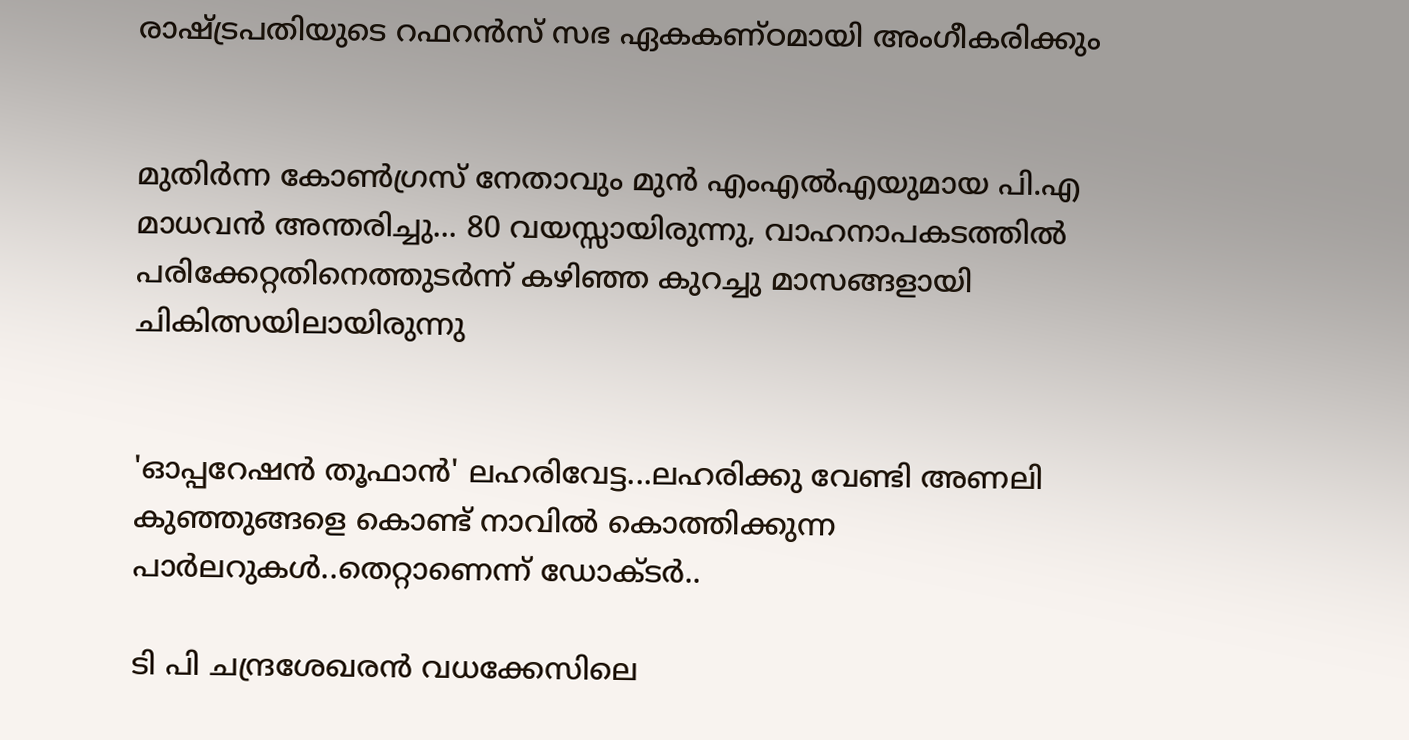രാഷ്ട്രപതിയുടെ റഫറൻസ് സഭ ഏകകണ്ഠമായി അംഗീകരിക്കും


മുതിർന്ന കോൺഗ്രസ് നേതാവും മുൻ എംഎൽഎയുമായ പി.എ മാധവൻ അന്തരിച്ചു... 80 വയസ്സായിരുന്നു, വാഹനാപകടത്തിൽ പരിക്കേറ്റതിനെത്തുടർന്ന് കഴിഞ്ഞ കുറച്ചു മാസങ്ങളായി ചികിത്സയിലായിരുന്നു


'ഓപ്പറേഷൻ തൂഫാൻ' ലഹരിവേട്ട...ലഹരിക്കു വേണ്ടി അണലി കുഞ്ഞുങ്ങളെ കൊണ്ട് നാവിൽ കൊത്തിക്കുന്ന പാർലറുകൾ..തെറ്റാണെന്ന് ഡോക്ടർ..

ടി പി ചന്ദ്രശേഖരന്‍ വധക്കേസിലെ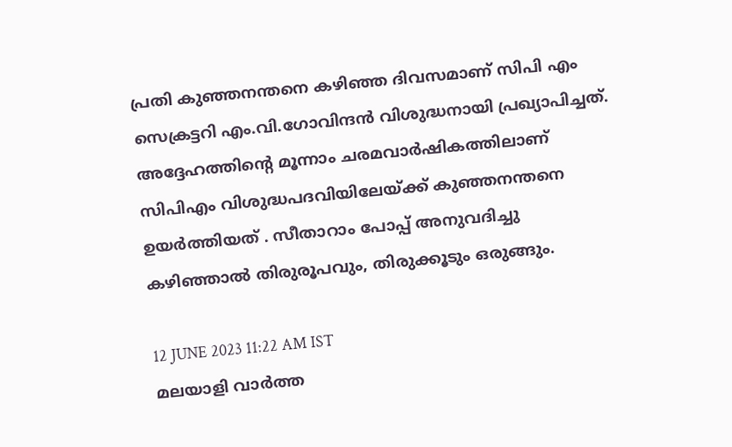പ്രതി കുഞ്ഞനന്തനെ കഴിഞ്ഞ ദിവസമാണ് സിപി എം സെക്രട്ടറി എം.വി.ഗോവിന്ദന്‍ വിശുദ്ധനായി പ്രഖ്യാപിച്ചത്. അദ്ദേഹത്തിന്റെ മൂന്നാം ചരമവാര്‍ഷികത്തിലാണ് സിപിഎം വിശുദ്ധപദവിയിലേയ്ക്ക് കുഞ്ഞനന്തനെ ഉയര്‍ത്തിയത് . സീതാറാം പോപ്പ് അനുവദിച്ചു കഴിഞ്ഞാല്‍ തിരുരൂപവും, തിരുക്കൂടും ഒരുങ്ങും.

12 JUNE 2023 11:22 AM IST
മലയാളി വാര്‍ത്ത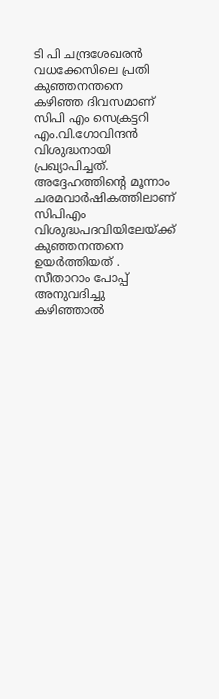ടി പി ചന്ദ്രശേഖരന്‍ വധക്കേസിലെ പ്രതി കുഞ്ഞനന്തനെ കഴിഞ്ഞ ദിവസമാണ് സിപി എം സെക്രട്ടറി എം.വി.ഗോവിന്ദന്‍ വിശുദ്ധനായി പ്രഖ്യാപിച്ചത്. അദ്ദേഹത്തിന്റെ മൂന്നാം ചരമവാര്‍ഷികത്തിലാണ് സിപിഎം വിശുദ്ധപദവിയിലേയ്ക്ക് കുഞ്ഞനന്തനെ ഉയര്‍ത്തിയത് . സീതാറാം പോപ്പ് അനുവദിച്ചു കഴിഞ്ഞാല്‍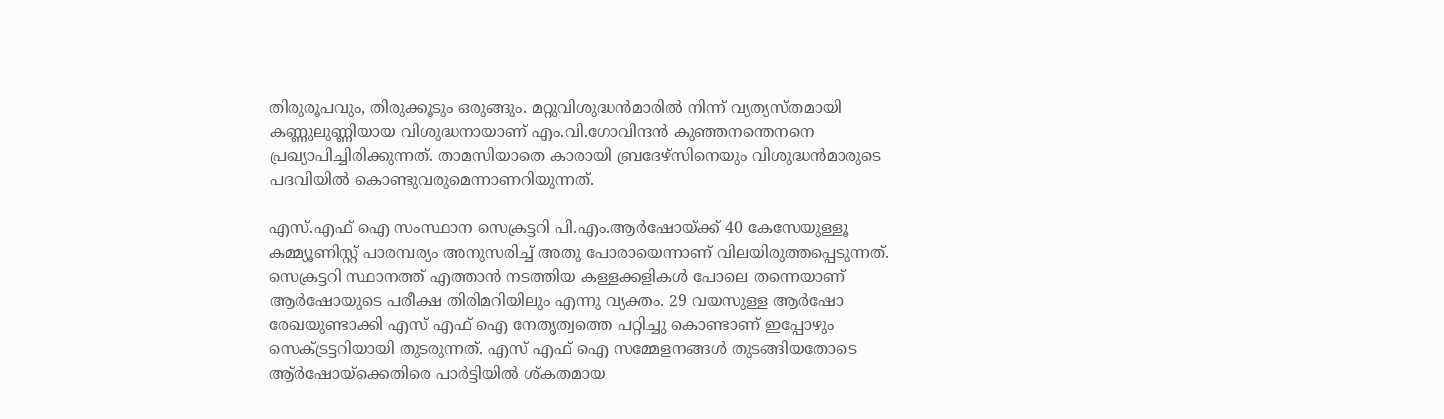തിരുരൂപവും, തിരുക്കൂടും ഒരുങ്ങും. മറ്റുവിശുദ്ധന്‍മാരില്‍ നിന്ന് വ്യത്യസ്തമായി കണ്ണുലുണ്ണിയായ വിശുദ്ധനായാണ് എം.വി.ഗോവിന്ദന്‍ കുഞ്ഞനന്തെനനെ പ്രഖ്യാപിച്ചിരിക്കുന്നത്. താമസിയാതെ കാരായി ബ്രദേഴ്‌സിനെയും വിശുദ്ധന്‍മാരുടെ പദവിയില്‍ കൊണ്ടുവരുമെന്നാണറിയുന്നത്.

എസ്.എഫ് ഐ സംസ്ഥാന സെക്രട്ടറി പി.എം.ആര്‍ഷോയ്ക്ക് 40 കേസേയുള്ളൂ കമ്മ്യൂണിസ്റ്റ് പാരമ്പര്യം അനുസരിച്ച് അതു പോരായെന്നാണ് വിലയിരുത്തപ്പെടുന്നത്. സെക്രട്ടറി സ്ഥാനത്ത് എത്താന്‍ നടത്തിയ കള്ളക്കളികള്‍ പോലെ തന്നെയാണ് ആര്‍ഷോയുടെ പരീക്ഷ തിരിമറിയിലും എന്നു വ്യക്തം. 29 വയസുള്ള ആര്‍ഷോ രേഖയുണ്ടാക്കി എസ് എഫ് ഐ നേതൃത്വത്തെ പറ്റിച്ചു കൊണ്ടാണ് ഇപ്പോഴും സെക്ട്രട്ടറിയായി തുടരുന്നത്. എസ് എഫ് ഐ സമ്മേളനങ്ങള്‍ തുടങ്ങിയതോടെ ആ്ര്‍ഷോയ്‌ക്കെതിരെ പാര്‍ട്ടിയില്‍ ശ്കതമായ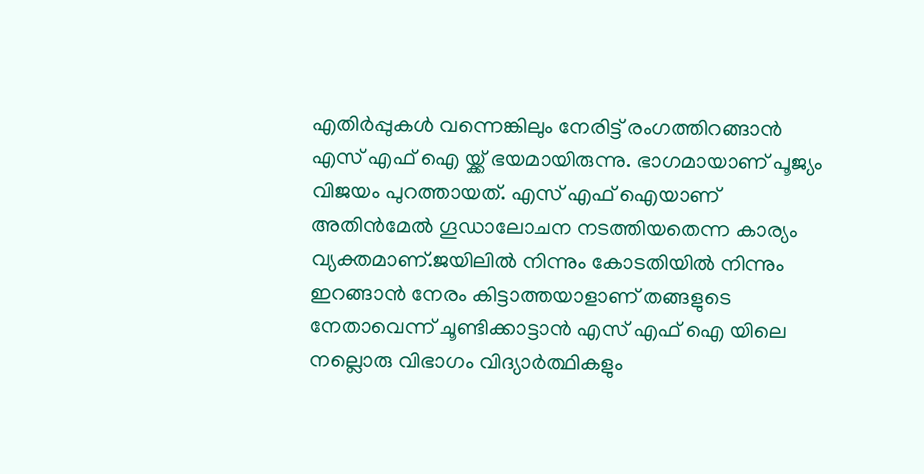എതിര്‍പ്പുകള്‍ വന്നെങ്കിലും നേരിട്ട് രംഗത്തിറങ്ങാന്‍ എസ് എഫ് ഐ യ്ക്ക് ഭയമായിരുന്നു. ഭാഗമായാണ് പൂജ്യം വിജയം പുറത്തായത്. എസ് എഫ് ഐയാണ് അതിന്‍മേല്‍ ഗൂഡാലോചന നടത്തിയതെന്ന കാര്യം വ്യക്തമാണ്.ജയിലില്‍ നിന്നും കോടതിയില്‍ നിന്നും ഇറങ്ങാന്‍ നേരം കിട്ടാത്തയാളാണ് തങ്ങളുടെ നേതാവെന്ന് ചൂണ്ടിക്കാട്ടാന്‍ എസ് എഫ് ഐ യിലെ നല്ലൊരു വിഭാഗം വിദ്യാര്‍ത്ഥികളും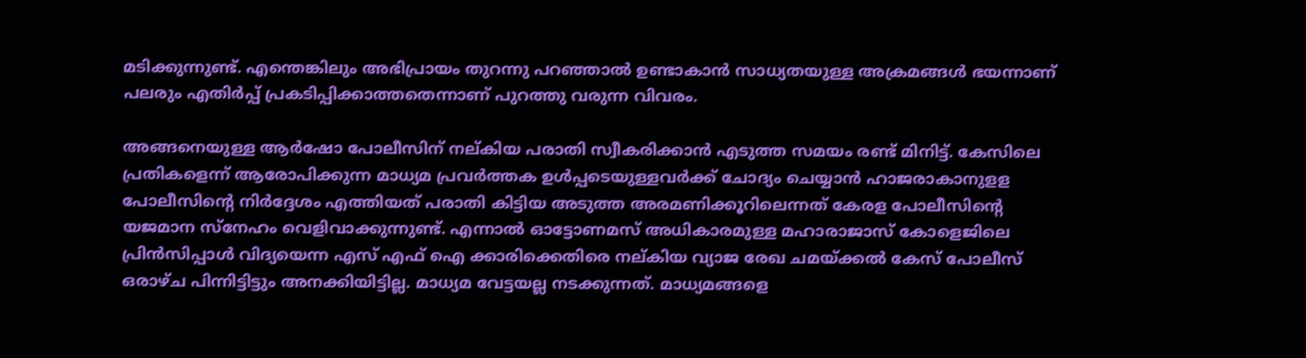മടിക്കുന്നുണ്ട്. എന്തെങ്കിലും അഭിപ്രായം തുറന്നു പറഞ്ഞാല്‍ ഉണ്ടാകാന്‍ സാധ്യതയുള്ള അക്രമങ്ങള്‍ ഭയന്നാണ് പലരും എതിര്‍പ്പ് പ്രകടിപ്പിക്കാത്തതെന്നാണ് പുറത്തു വരുന്ന വിവരം.

അങ്ങനെയുള്ള ആര്‍ഷോ പോലീസിന് നല്കിയ പരാതി സ്വീകരിക്കാന്‍ എടുത്ത സമയം രണ്ട് മിനിട്ട്. കേസിലെ പ്രതികളെന്ന് ആരോപിക്കുന്ന മാധ്യമ പ്രവര്‍ത്തക ഉള്‍പ്പടെയുള്ളവര്‍ക്ക് ചോദ്യം ചെയ്യാന്‍ ഹാജരാകാനുളള പോലീസിന്റെ നിര്‍ദ്ദേശം എത്തിയത് പരാതി കിട്ടിയ അടുത്ത അരമണിക്കൂറിലെന്നത് കേരള പോലീസിന്റെ യജമാന സ്‌നേഹം വെളിവാക്കുന്നുണ്ട്. എന്നാല്‍ ഓട്ടോണമസ് അധികാരമുള്ള മഹാരാജാസ് കോളെജിലെ പ്രിന്‍സിപ്പാള്‍ വിദ്യയെന്ന എസ് എഫ് ഐ ക്കാരിക്കെതിരെ നല്കിയ വ്യാജ രേഖ ചമയ്ക്കല്‍ കേസ് പോലീസ് ഒരാഴ്ച പിന്നിട്ടിട്ടും അനക്കിയിട്ടില്ല. മാധ്യമ വേട്ടയല്ല നടക്കുന്നത്. മാധ്യമങ്ങളെ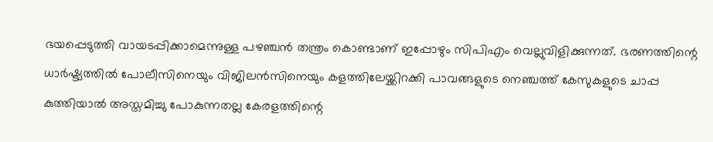ഭയപ്പെടുത്തി വായടപ്പിക്കാമെന്നുള്ള പഴഞ്ചന്‍ തന്ത്രം കൊണ്ടാണ് ഇപ്പോഴും സിപിഎം വെല്ലുവിളിക്കുന്നത്. ഭരണത്തിന്റെ ധാര്‍ഷ്ട്യത്തില്‍ പോലീസിനെയും വിജിലന്‍സിനെയും കളത്തിലേയ്ക്കിറക്കി പാവങ്ങളുടെ നെഞ്ചത്ത് കേസുകളുടെ ചാപ്പ കുത്തിയാല്‍ അസ്തമിച്ചു പോകുന്നതല്ല കേരളത്തിന്റെ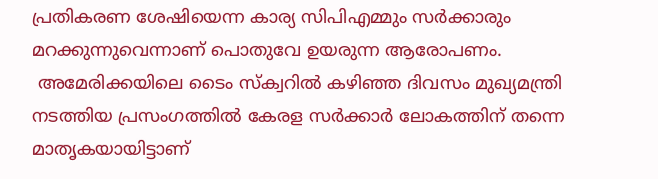പ്രതികരണ ശേഷിയെന്ന കാര്യ സിപിഎമ്മും സര്‍ക്കാരും മറക്കുന്നുവെന്നാണ് പൊതുവേ ഉയരുന്ന ആരോപണം.
 അമേരിക്കയിലെ ടൈം സ്‌ക്വറില്‍ കഴിഞ്ഞ ദിവസം മുഖ്യമന്ത്രി നടത്തിയ പ്രസംഗത്തില്‍ കേരള സര്‍ക്കാര്‍ ലോകത്തിന് തന്നെ മാതൃകയായിട്ടാണ്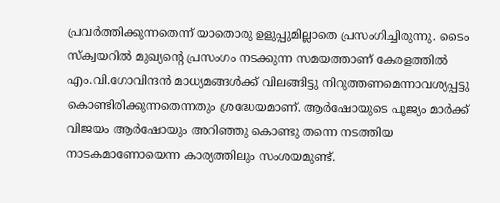പ്രവര്‍ത്തിക്കുന്നതെന്ന് യാതൊരു ഉളുപ്പുമില്ലാതെ പ്രസംഗിച്ചിരുന്നു. ടൈം സ്‌ക്വയറില്‍ മുഖ്യന്റെ പ്രസംഗം നടക്കുന്ന സമയത്താണ് കേരളത്തില്‍ എം.വി.ഗോവിന്ദന്‍ മാധ്യമങ്ങള്‍ക്ക് വിലങ്ങിട്ടു നിറുത്തണമെന്നാവശ്യപ്പട്ടു കൊണ്ടിരിക്കുന്നതെന്നതും ശ്രദ്ധേയമാണ്. ആര്‍ഷോയുടെ പൂജ്യം മാര്‍ക്ക് വിജയം ആര്‍ഷോയും അറിഞ്ഞു കൊണ്ടു തന്നെ നടത്തിയ നാടകമാണോയെന്ന കാര്യത്തിലും സംശയമുണ്ട്.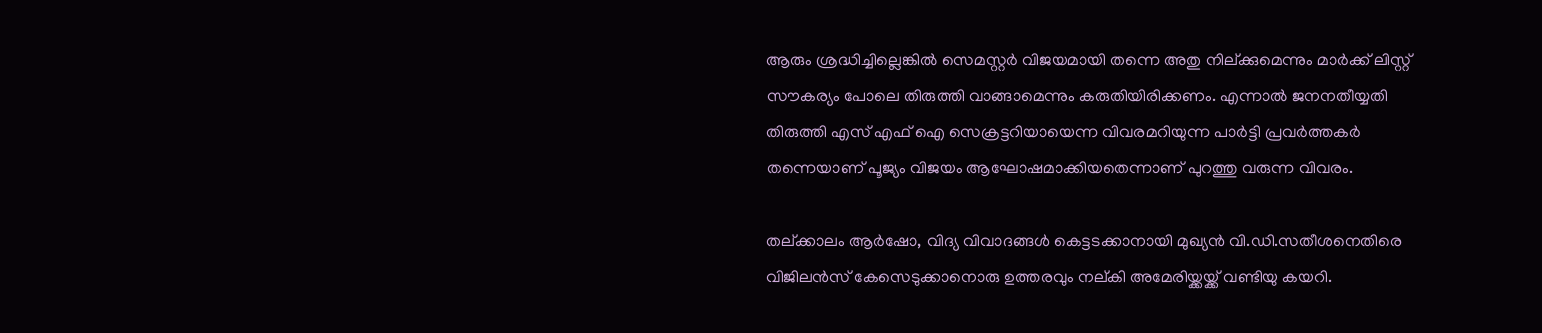ആരും ശ്രദ്ധിച്ചില്ലെങ്കില്‍ സെമസ്റ്റര്‍ വിജയമായി തന്നെ അതു നില്ക്കുമെന്നും മാര്‍ക്ക് ലിസ്റ്റ് സൗകര്യം പോലെ തിരുത്തി വാങ്ങാമെന്നും കരുതിയിരിക്കണം. എന്നാല്‍ ജനനതീയ്യതി തിരുത്തി എസ് എഫ് ഐ സെക്രട്ടറിയായെന്ന വിവരമറിയുന്ന പാര്‍ട്ടി പ്രവര്‍ത്തകര്‍ തന്നെയാണ് പൂജ്യം വിജയം ആഘോഷമാക്കിയതെന്നാണ് പുറത്തു വരുന്ന വിവരം.

തല്ക്കാലം ആര്‍ഷോ, വിദ്യ വിവാദങ്ങള്‍ കെട്ടടക്കാനായി മുഖ്യന്‍ വി.ഡി.സതീശനെതിരെ വിജിലന്‍സ് കേസെടുക്കാനൊരു ഉത്തരവും നല്കി അമേരിയ്ക്കയ്ക്ക് വണ്ടിയു കയറി.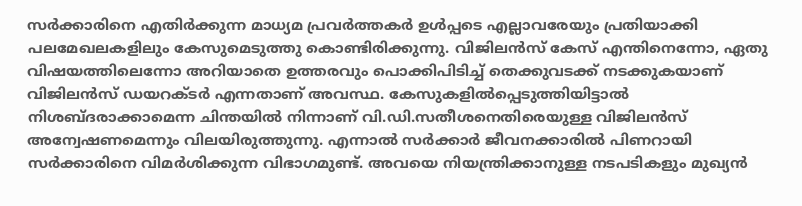സര്‍ക്കാരിനെ എതിര്‍ക്കുന്ന മാധ്യമ പ്രവര്‍ത്തകര്‍ ഉള്‍പ്പടെ എല്ലാവരേയും പ്രതിയാക്കി പലമേഖലകളിലും കേസുമെടുത്തു കൊണ്ടിരിക്കുന്നു. വിജിലന്‍സ് കേസ് എന്തിനെന്നോ, ഏതു വിഷയത്തിലെന്നോ അറിയാതെ ഉത്തരവും പൊക്കിപിടിച്ച് തെക്കുവടക്ക് നടക്കുകയാണ് വിജിലന്‍സ് ഡയറക്ടര്‍ എന്നതാണ് അവസ്ഥ. കേസുകളില്‍പ്പെടുത്തിയിട്ടാല്‍ നിശബ്ദരാക്കാമെന്ന ചിന്തയില്‍ നിന്നാണ് വി.ഡി.സതീശനെതിരെയുള്ള വിജിലന്‍സ് അന്വേഷണമെന്നും വിലയിരുത്തുന്നു. എന്നാല്‍ സര്‍ക്കാര്‍ ജീവനക്കാരില്‍ പിണറായി സര്‍ക്കാരിനെ വിമര്‍ശിക്കുന്ന വിഭാഗമുണ്ട്. അവയെ നിയന്ത്രിക്കാനുള്ള നടപടികളും മുഖ്യന്‍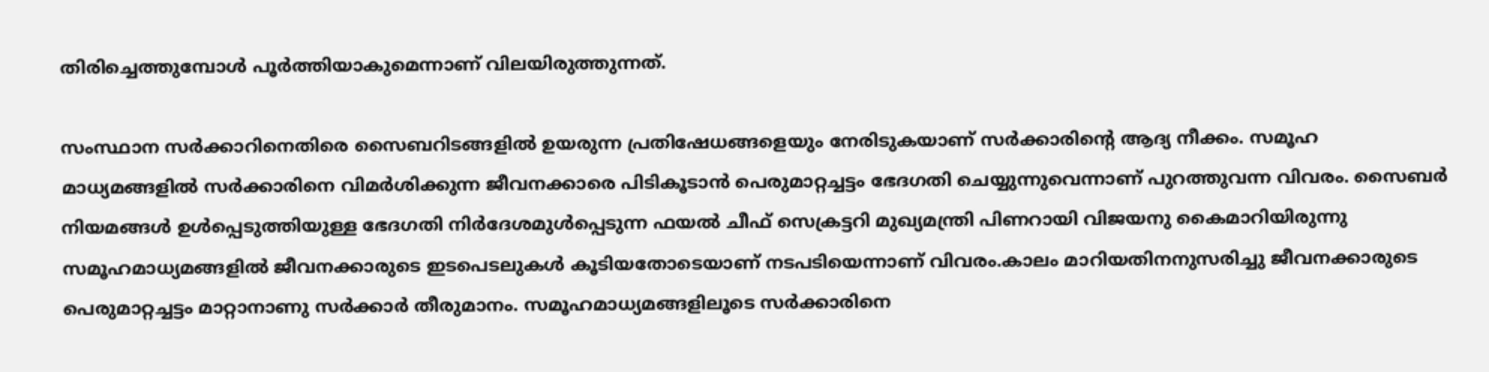തിരിച്ചെത്തുമ്പോള്‍ പൂര്‍ത്തിയാകുമെന്നാണ് വിലയിരുത്തുന്നത്.

സംസ്ഥാന സര്‍ക്കാറിനെതിരെ സൈബറിടങ്ങളില്‍ ഉയരുന്ന പ്രതിഷേധങ്ങളെയും നേരിടുകയാണ് സര്‍ക്കാരിന്റെ ആദ്യ നീക്കം. സമൂഹ മാധ്യമങ്ങളില്‍ സര്‍ക്കാരിനെ വിമര്‍ശിക്കുന്ന ജീവനക്കാരെ പിടികൂടാന്‍ പെരുമാറ്റച്ചട്ടം ഭേദഗതി ചെയ്യുന്നുവെന്നാണ് പുറത്തുവന്ന വിവരം. സൈബര്‍ നിയമങ്ങള്‍ ഉള്‍പ്പെടുത്തിയുള്ള ഭേദഗതി നിര്‍ദേശമുള്‍പ്പെടുന്ന ഫയല്‍ ചീഫ് സെക്രട്ടറി മുഖ്യമന്ത്രി പിണറായി വിജയനു കൈമാറിയിരുന്നു സമൂഹമാധ്യമങ്ങളില്‍ ജീവനക്കാരുടെ ഇടപെടലുകള്‍ കൂടിയതോടെയാണ് നടപടിയെന്നാണ് വിവരം.കാലം മാറിയതിനനുസരിച്ചു ജീവനക്കാരുടെ പെരുമാറ്റച്ചട്ടം മാറ്റാനാണു സര്‍ക്കാര്‍ തീരുമാനം. സമൂഹമാധ്യമങ്ങളിലൂടെ സര്‍ക്കാരിനെ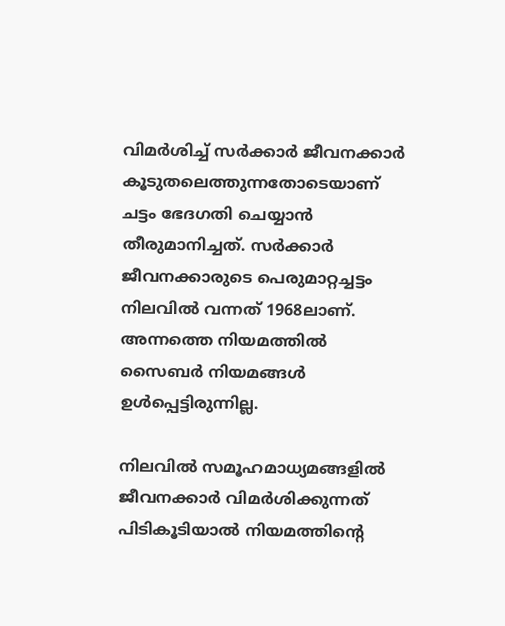വിമര്‍ശിച്ച് സര്‍ക്കാര്‍ ജീവനക്കാര്‍ കൂടുതലെത്തുന്നതോടെയാണ് ചട്ടം ഭേദഗതി ചെയ്യാന്‍ തീരുമാനിച്ചത്. സര്‍ക്കാര്‍ ജീവനക്കാരുടെ പെരുമാറ്റച്ചട്ടം നിലവില്‍ വന്നത് 1968ലാണ്. അന്നത്തെ നിയമത്തില്‍ സൈബര്‍ നിയമങ്ങള്‍ ഉള്‍പ്പെട്ടിരുന്നില്ല.

നിലവില്‍ സമൂഹമാധ്യമങ്ങളില്‍ ജീവനക്കാര്‍ വിമര്‍ശിക്കുന്നത് പിടികൂടിയാല്‍ നിയമത്തിന്റെ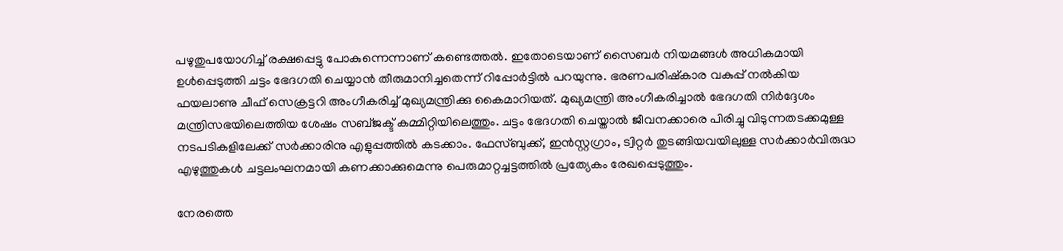പഴുതുപയോഗിച്ച് രക്ഷപ്പെട്ടു പോകുന്നെന്നാണ് കണ്ടെത്തല്‍. ഇതോടെയാണ് സൈബര്‍ നിയമങ്ങള്‍ അധികമായി ഉള്‍പ്പെടുത്തി ചട്ടം ഭേദഗതി ചെയ്യാന്‍ തീരുമാനിച്ചതെന്ന് റിപ്പോര്‍ട്ടില്‍ പറയുന്നു. ഭരണപരിഷ്‌കാര വകുപ്പ് നല്‍കിയ ഫയലാണു ചീഫ് സെക്രട്ടറി അംഗീകരിച്ച് മുഖ്യമന്ത്രിക്കു കൈമാറിയത്. മുഖ്യമന്ത്രി അംഗീകരിച്ചാല്‍ ഭേദഗതി നിര്‍ദ്ദേശം മന്ത്രിസഭയിലെത്തിയ ശേഷം സബ്ജക്ട് കമ്മിറ്റിയിലെത്തും. ചട്ടം ഭേദഗതി ചെയ്താല്‍ ജീവനക്കാരെ പിരിച്ചു വിടുന്നതടക്കമുള്ള നടപടികളിലേക്ക് സര്‍ക്കാരിനു എളുപ്പത്തില്‍ കടക്കാം. ഫേസ്ബുക്ക്, ഇന്‍സ്റ്റഗ്രാം, ട്വിറ്റര്‍ തുടങ്ങിയവയിലുള്ള സര്‍ക്കാര്‍വിരുദ്ധ എഴുത്തുകള്‍ ചട്ടലംഘനമായി കണക്കാക്കുമെന്നു പെരുമാറ്റച്ചട്ടത്തില്‍ പ്രത്യേകം രേഖപ്പെടുത്തും.

നേരത്തെ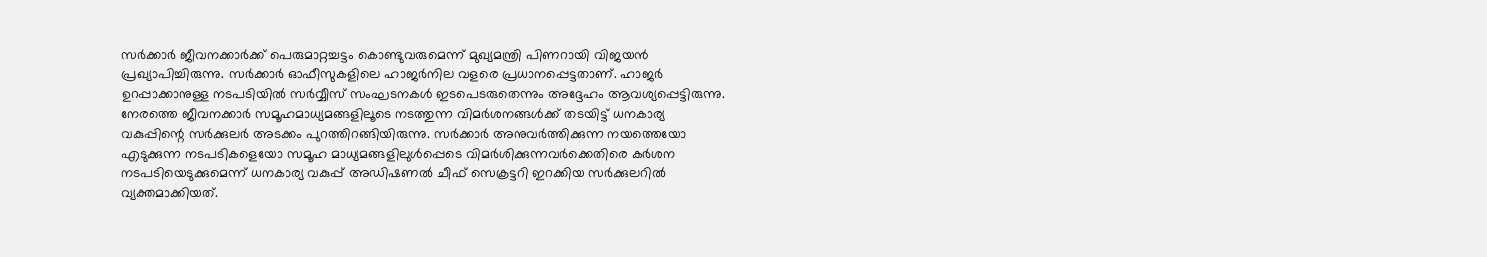സര്‍ക്കാര്‍ ജീവനക്കാര്‍ക്ക് പെരുമാറ്റച്ചട്ടം കൊണ്ടുവരുമെന്ന് മുഖ്യമന്ത്രി പിണറായി വിജയന്‍ പ്രഖ്യാപിച്ചിരുന്നു. സര്‍ക്കാര്‍ ഓഫീസുകളിലെ ഹാജര്‍നില വളരെ പ്രധാനപ്പെട്ടതാണ്. ഹാജര്‍ ഉറപ്പാക്കാനുള്ള നടപടിയില്‍ സര്‍വ്വീസ് സംഘടനകള്‍ ഇടപെടരുതെന്നും അദ്ദേഹം ആവശ്യപ്പെട്ടിരുന്നു. നേരത്തെ ജീവനക്കാര്‍ സമൂഹമാധ്യമങ്ങളിലൂടെ നടത്തുന്ന വിമര്‍ശനങ്ങള്‍ക്ക് തടയിട്ട് ധനകാര്യ വകുപ്പിന്റെ സര്‍ക്കുലര്‍ അടക്കം പുറത്തിറങ്ങിയിരുന്നു. സര്‍ക്കാര്‍ അനുവര്‍ത്തിക്കുന്ന നയത്തെയോ എടുക്കുന്ന നടപടികളെയോ സമൂഹ മാധ്യമങ്ങളിലുള്‍പ്പെടെ വിമര്‍ശിക്കുന്നവര്‍ക്കെതിരെ കര്‍ശന നടപടിയെടുക്കുമെന്ന് ധനകാര്യ വകുപ്പ് അഡിഷണല്‍ ചീഫ് സെക്രട്ടറി ഇറക്കിയ സര്‍ക്കുലറില്‍ വ്യക്തമാക്കിയത്.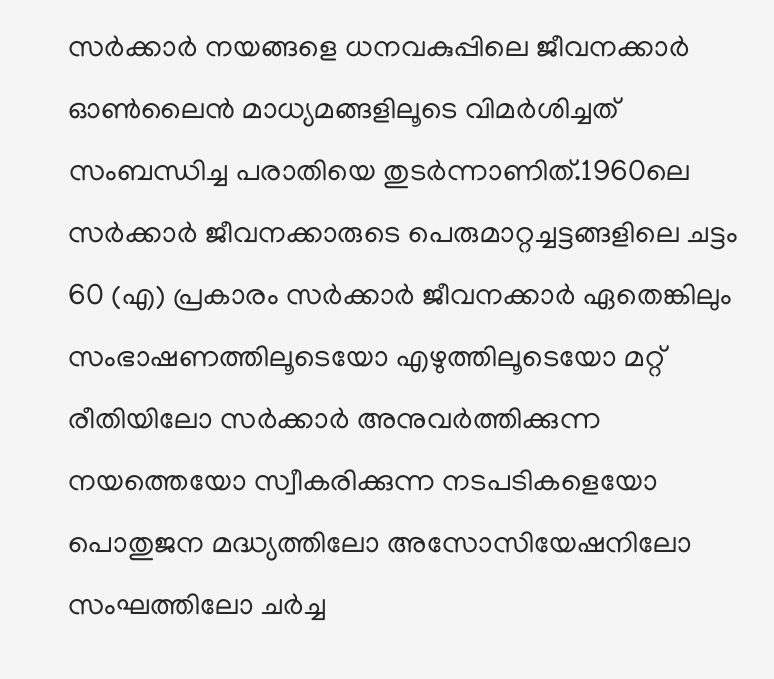സര്‍ക്കാര്‍ നയങ്ങളെ ധനവകുപ്പിലെ ജീവനക്കാര്‍ ഓണ്‍ലൈന്‍ മാധ്യമങ്ങളിലൂടെ വിമര്‍ശിച്ചത് സംബന്ധിച്ച പരാതിയെ തുടര്‍ന്നാണിത്.1960ലെ സര്‍ക്കാര്‍ ജീവനക്കാരുടെ പെരുമാറ്റച്ചട്ടങ്ങളിലെ ചട്ടം 60 (എ) പ്രകാരം സര്‍ക്കാര്‍ ജീവനക്കാര്‍ ഏതെങ്കിലും സംഭാഷണത്തിലൂടെയോ എഴുത്തിലൂടെയോ മറ്റ് രീതിയിലോ സര്‍ക്കാര്‍ അനുവര്‍ത്തിക്കുന്ന നയത്തെയോ സ്വീകരിക്കുന്ന നടപടികളെയോ പൊതുജന മദ്ധ്യത്തിലോ അസോസിയേഷനിലോ സംഘത്തിലോ ചര്‍ച്ച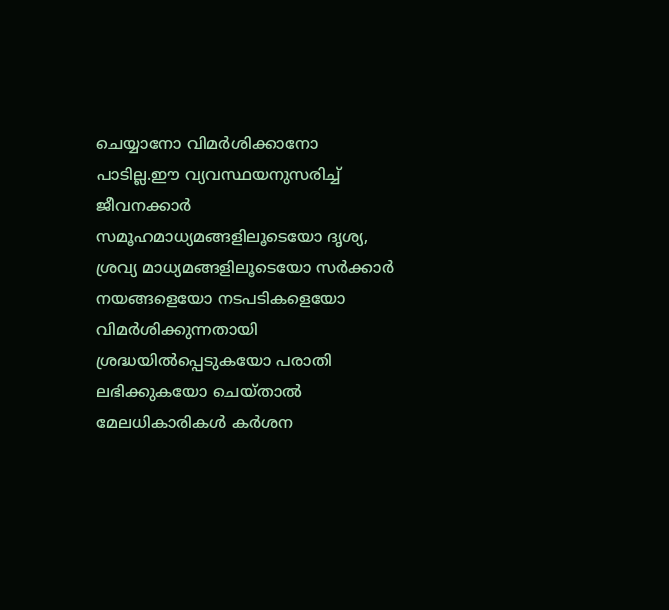ചെയ്യാനോ വിമര്‍ശിക്കാനോ പാടില്ല.ഈ വ്യവസ്ഥയനുസരിച്ച് ജീവനക്കാര്‍ സമൂഹമാധ്യമങ്ങളിലൂടെയോ ദൃശ്യ, ശ്രവ്യ മാധ്യമങ്ങളിലൂടെയോ സര്‍ക്കാര്‍ നയങ്ങളെയോ നടപടികളെയോ വിമര്‍ശിക്കുന്നതായി ശ്രദ്ധയില്‍പ്പെടുകയോ പരാതി ലഭിക്കുകയോ ചെയ്താല്‍ മേലധികാരികള്‍ കര്‍ശന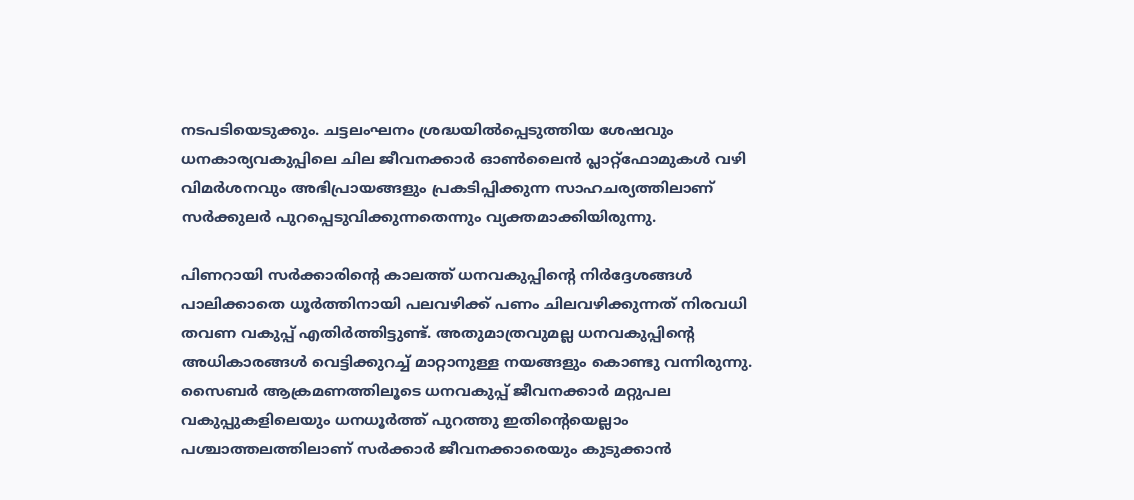നടപടിയെടുക്കും. ചട്ടലംഘനം ശ്രദ്ധയില്‍പ്പെടുത്തിയ ശേഷവും ധനകാര്യവകുപ്പിലെ ചില ജീവനക്കാര്‍ ഓണ്‍ലൈന്‍ പ്ലാറ്റ്ഫോമുകള്‍ വഴി വിമര്‍ശനവും അഭിപ്രായങ്ങളും പ്രകടിപ്പിക്കുന്ന സാഹചര്യത്തിലാണ് സര്‍ക്കുലര്‍ പുറപ്പെടുവിക്കുന്നതെന്നും വ്യക്തമാക്കിയിരുന്നു.

പിണറായി സര്‍ക്കാരിന്റെ കാലത്ത് ധനവകുപ്പിന്റെ നിര്‍ദ്ദേശങ്ങള്‍ പാലിക്കാതെ ധൂര്‍ത്തിനായി പലവഴിക്ക് പണം ചിലവഴിക്കുന്നത് നിരവധി തവണ വകുപ്പ് എതിര്‍ത്തിട്ടുണ്ട്. അതുമാത്രവുമല്ല ധനവകുപ്പിന്റെ അധികാരങ്ങള്‍ വെട്ടിക്കുറച്ച് മാറ്റാനുള്ള നയങ്ങളും കൊണ്ടു വന്നിരുന്നു. സൈബര്‍ ആക്രമണത്തിലൂടെ ധനവകുപ്പ് ജീവനക്കാര്‍ മറ്റുപല വകുപ്പുകളിലെയും ധനധൂര്‍ത്ത് പുറത്തു ഇതിന്റെയെല്ലാം പശ്ചാത്തലത്തിലാണ് സര്‍ക്കാര്‍ ജീവനക്കാരെയും കുടുക്കാന്‍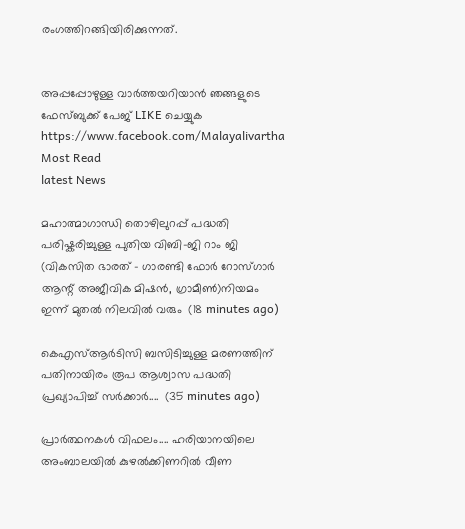രംഗത്തിറങ്ങിയിരിക്കുന്നത്.


അപ്പപ്പോഴുള്ള വാര്‍ത്തയറിയാന്‍ ഞങ്ങളുടെ ഫേസ്‌ബുക്ക്‌ പേജ് LIKE ചെയ്യുക
https://www.facebook.com/Malayalivartha
Most Read
latest News

മഹാത്മാഗാന്ധി തൊഴിലുറപ്പ് പദ്ധതി പരിഷ്കരിച്ചുള്ള പുതിയ വിബി-ജി റാം ജി (വികസിത ഭാരത് - ഗാരണ്ടി ഫോർ റോസ്ഗാർ ആന്റ് അജീവിക മിഷൻ, ഗ്രാമീൺ)നിയമം ഇന്ന് മുതൽ നിലവിൽ വരും  (18 minutes ago)

കെഎസ്ആർടിസി ബസിടിച്ചുള്ള മരണത്തിന് പതിനായിരം രൂപ ആശ്വാസ പദ്ധതി പ്രഖ്യാപിച്ച് സർക്കാർ....  (35 minutes ago)

പ്രാർത്ഥനകൾ വിഫലം.... ഹരിയാനയിലെ അംബാലയിൽ കുഴൽക്കിണറിൽ വീണ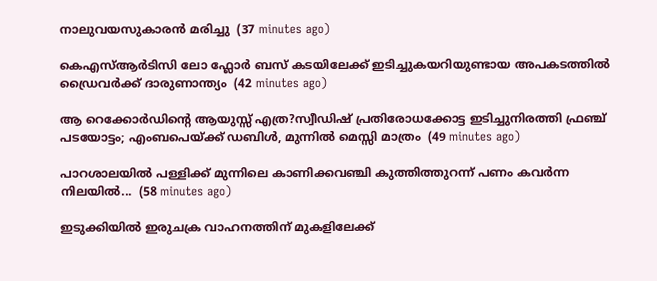നാലുവയസുകാരൻ മരിച്ചു  (37 minutes ago)

കെഎസ്‌ആർടിസി ലോ ഫ്ലോർ ബസ് കടയിലേക്ക് ഇടിച്ചുകയറിയുണ്ടായ അപകടത്തിൽ ഡ്രൈവർക്ക് ദാരുണാന്ത്യം  (42 minutes ago)

ആ റെക്കോർഡിന്റെ ആയുസ്സ് എത്ര?സ്വീഡിഷ് പ്രതിരോധക്കോട്ട ഇടിച്ചുനിരത്തി ഫ്രഞ്ച് പടയോട്ടം; എംബപെയ്‌ക്ക് ഡബിൾ, മുന്നിൽ മെസ്സി മാത്രം  (49 minutes ago)

പാറശാലയിൽ പള്ളിക്ക് മുന്നിലെ കാണിക്കവഞ്ചി കുത്തിത്തുറന്ന് പണം കവർന്ന നിലയിൽ...  (58 minutes ago)

ഇടുക്കിയിൽ ഇരുചക്ര വാഹനത്തിന് മുകളിലേക്ക്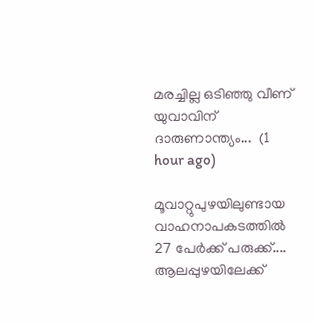മരച്ചില്ല ഒടിഞ്ഞു വീണ് യുവാവിന് ദാരുണാന്ത്യം...  (1 hour ago)

മൂവാറ്റുപുഴയിലുണ്ടായ വാഹനാപകടത്തിൽ 27 പേർക്ക് പരുക്ക്.... ആലപ്പുഴയിലേക്ക്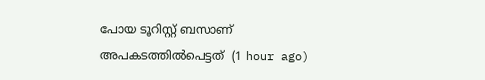പോയ ടൂറിസ്റ്റ് ബസാണ് അപകടത്തിൽപെട്ടത്  (1 hour ago)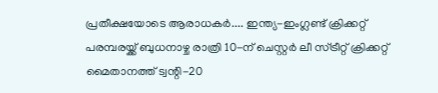പ്രതീക്ഷയോടെ ആരാധകർ.... ഇന്ത്യ-ഇംഗ്ലണ്ട് ക്രിക്കറ്റ് പരമ്പരയ്ക്ക് ബുധനാഴ്ച രാത്രി 10-ന് ചെസ്റ്റർ ലീ സ്ട്രീറ്റ് ക്രിക്കറ്റ് മൈതാനത്ത് ട്വന്റി-20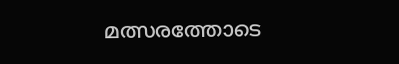മത്സരത്തോടെ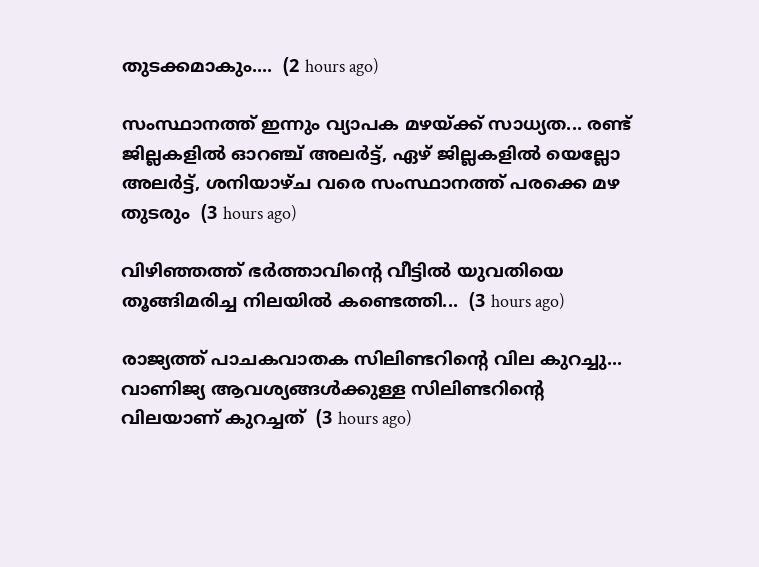തുടക്കമാകും....  (2 hours ago)

സംസ്ഥാനത്ത് ഇന്നും വ്യാപക മഴയ്ക്ക് സാധ്യത... രണ്ട് ജില്ലകളിൽ ഓറഞ്ച് അലർട്ട്, ഏഴ് ജില്ലകളിൽ യെല്ലോ അലർട്ട്, ശനിയാഴ്ച വരെ സംസ്ഥാനത്ത് പരക്കെ മഴ തുടരും  (3 hours ago)

വിഴിഞ്ഞത്ത് ഭർത്താവിന്റെ വീട്ടിൽ യുവതിയെ തൂങ്ങിമരിച്ച നിലയിൽ കണ്ടെത്തി...  (3 hours ago)

രാജ്യത്ത് പാചകവാതക സിലിണ്ടറിന്റെ വില കുറച്ചു... വാണിജ്യ ആവശ്യങ്ങൾക്കുള്ള സിലിണ്ടറിന്റെ വിലയാണ് കുറച്ചത്  (3 hours ago)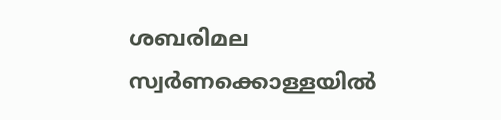ശബരിമല സ്വർണക്കൊള്ളയിൽ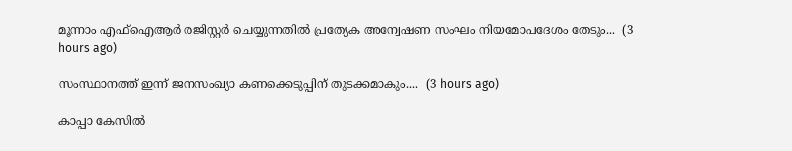മൂന്നാം എഫ്ഐആർ രജിസ്റ്റർ ചെയ്യുന്നതിൽ പ്രത്യേക അന്വേഷണ സംഘം നിയമോപദേശം തേടും...  (3 hours ago)

സംസ്ഥാനത്ത് ഇന്ന് ജനസംഖ്യാ കണക്കെടുപ്പിന് തുടക്കമാകും....  (3 hours ago)

കാപ്പാ കേസിൽ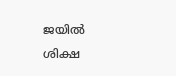ജയിൽ ശിക്ഷ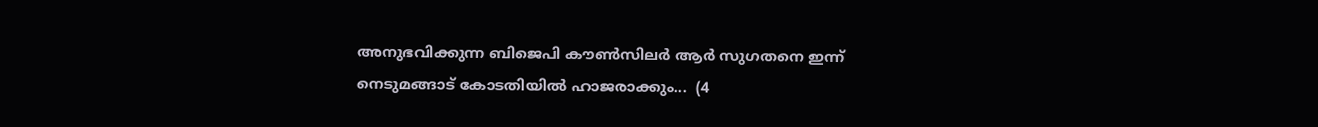അനുഭവിക്കുന്ന ബിജെപി കൗൺസിലർ ആർ സുഗതനെ ഇന്ന് നെടുമങ്ങാട് കോടതിയിൽ ഹാജരാക്കും...  (4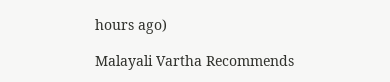hours ago)

Malayali Vartha Recommends